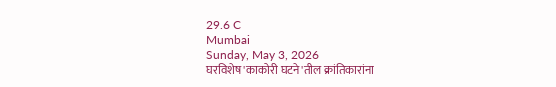29.6 C
Mumbai
Sunday, May 3, 2026
घरविशेष'काकोरी घटने'तील क्रांतिकारांना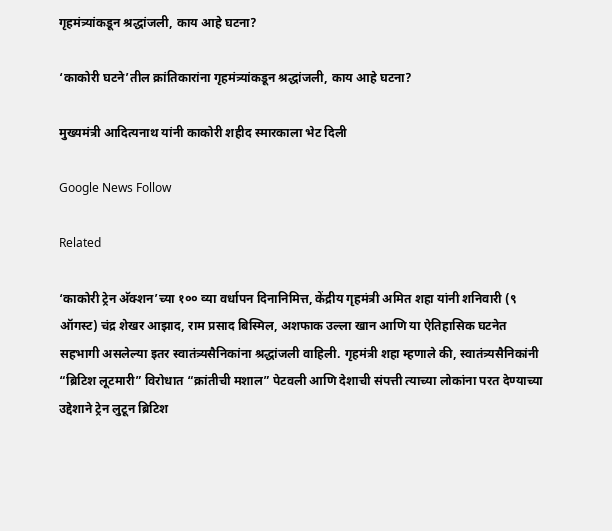गृहमंत्र्यांकडून श्रद्धांजली, काय आहे घटना?

‘काकोरी घटने’तील क्रांतिकारांना गृहमंत्र्यांकडून श्रद्धांजली, काय आहे घटना?

मुख्यमंत्री आदित्यनाथ यांनी काकोरी शहीद स्मारकाला भेट दिली

Google News Follow

Related

‘काकोरी ट्रेन अ‍ॅक्शन’च्या १०० व्या वर्धापन दिनानिमित्त, केंद्रीय गृहमंत्री अमित शहा यांनी शनिवारी (९ ऑगस्ट) चंद्र शेखर आझाद, राम प्रसाद बिस्मिल, अशफाक उल्ला खान आणि या ऐतिहासिक घटनेत सहभागी असलेल्या इतर स्वातंत्र्यसैनिकांना श्रद्धांजली वाहिली. गृहमंत्री शहा म्हणाले की, स्वातंत्र्यसैनिकांनी “ब्रिटिश लूटमारी” विरोधात “क्रांतीची मशाल” पेटवली आणि देशाची संपत्ती त्याच्या लोकांना परत देण्याच्या उद्देशाने ट्रेन लुटून ब्रिटिश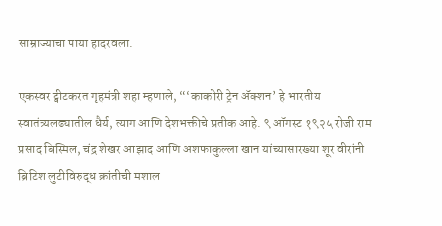साम्राज्याचा पाया हादरवला.

एकस्वर ट्वीटकरत गृहमंत्री शहा म्हणाले, “‘काकोरी ट्रेन अ‍ॅक्शन’ हे भारतीय स्वातंत्र्यलढ्यातील धैर्य, त्याग आणि देशभक्तीचे प्रतीक आहे. ९ ऑगस्ट १९२५ रोजी राम प्रसाद बिस्मिल, चंद्र शेखर आझाद आणि अशफाकुल्ला खान यांच्यासारख्या शूर वीरांनी ब्रिटिश लुटीविरुद्ध क्रांतीची मशाल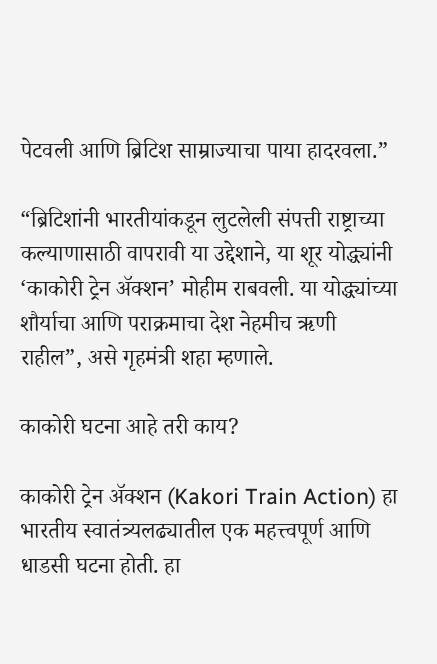पेटवली आणि ब्रिटिश साम्राज्याचा पाया हादरवला.”

“ब्रिटिशांनी भारतीयांकडून लुटलेली संपत्ती राष्ट्राच्या कल्याणासाठी वापरावी या उद्देशाने, या शूर योद्ध्यांनी ‘काकोरी ट्रेन अ‍ॅक्शन’ मोहीम राबवली. या योद्ध्यांच्या शौर्याचा आणि पराक्रमाचा देश नेहमीच ऋणी राहील”, असे गृहमंत्री शहा म्हणाले.

काकोरी घटना आहे तरी काय?

काकोरी ट्रेन अ‍ॅक्शन (Kakori Train Action) हा भारतीय स्वातंत्र्यलढ्यातील एक महत्त्वपूर्ण आणि धाडसी घटना होती. हा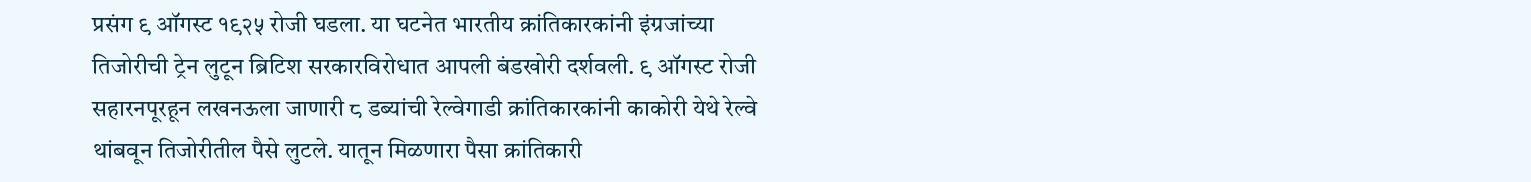प्रसंग ९ ऑगस्ट १९२५ रोजी घडला. या घटनेत भारतीय क्रांतिकारकांनी इंग्रजांच्या तिजोरीची ट्रेन लुटून ब्रिटिश सरकारविरोधात आपली बंडखोरी दर्शवली. ९ ऑगस्ट रोजी सहारनपूरहून लखनऊला जाणारी ८ डब्यांची रेल्वेगाडी क्रांतिकारकांनी काकोरी येथे रेल्वे थांबवून तिजोरीतील पैसे लुटले. यातून मिळणारा पैसा क्रांतिकारी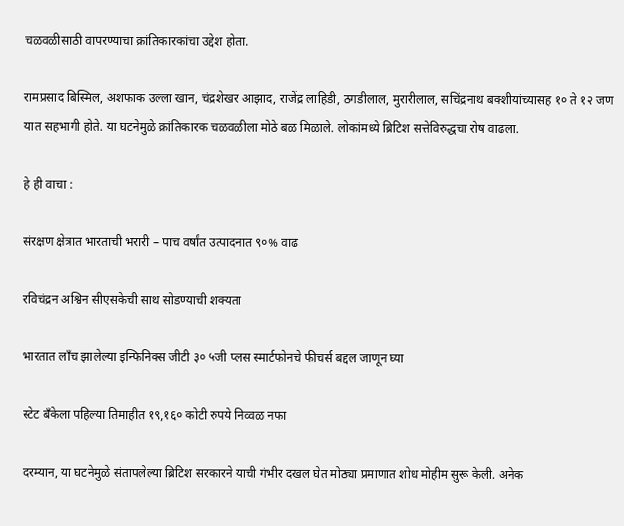चळवळीसाठी वापरण्याचा क्रांतिकारकांचा उद्देश होता.

रामप्रसाद बिस्मिल, अशफाक उल्ला खान, चंद्रशेखर आझाद, राजेंद्र लाहिडी, ठगडीलाल, मुरारीलाल, सचिंद्रनाथ बक्शीयांच्यासह १० ते १२ जण यात सहभागी होते. या घटनेमुळे क्रांतिकारक चळवळीला मोठे बळ मिळाले. लोकांमध्ये ब्रिटिश सत्तेविरुद्धचा रोष वाढला.

हे ही वाचा :

संरक्षण क्षेत्रात भारताची भरारी – पाच वर्षांत उत्पादनात ९०% वाढ

रविचंद्रन अश्विन सीएसकेची साथ सोडण्याची शक्यता

भारतात लाँच झालेल्या इन्फिनिक्स जीटी ३० ५जी प्लस स्मार्टफोनचे फीचर्स बद्दल जाणून घ्या

स्टेट बँकेला पहिल्या तिमाहीत १९,१६० कोटी रुपये निव्वळ नफा

दरम्यान, या घटनेमुळे संतापलेल्या ब्रिटिश सरकारने याची गंभीर दखल घेत मोठ्या प्रमाणात शोध मोहीम सुरू केली. अनेक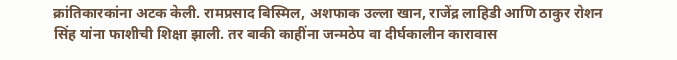क्रांतिकारकांना अटक केली. रामप्रसाद बिस्मिल, अशफाक उल्ला खान, राजेंद्र लाहिडी आणि ठाकुर रोशन सिंह यांना फाशीची शिक्षा झाली. तर बाकी काहींना जन्मठेप वा दीर्घकालीन कारावास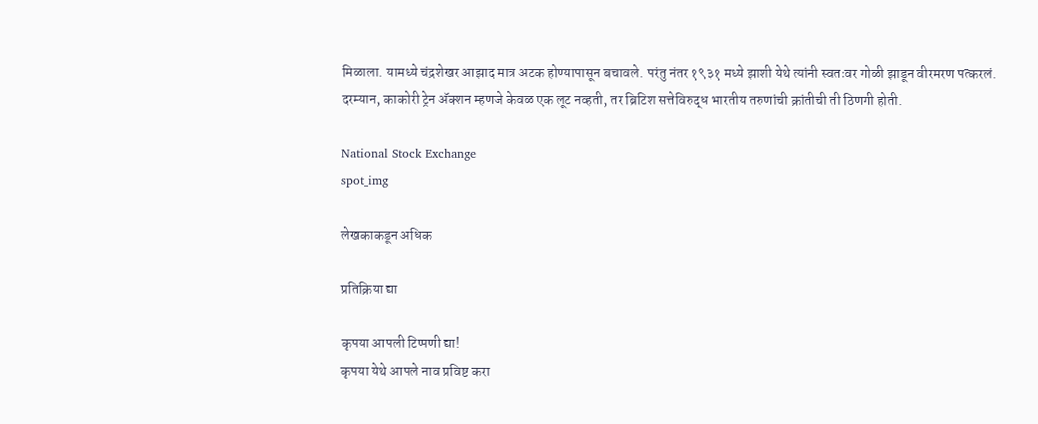मिळाला. यामध्ये चंद्रशेखर आझाद मात्र अटक होण्यापासून बचावले. परंतु नंतर १९३१ मध्ये झाशी येथे त्यांनी स्वतःवर गोळी झाडून वीरमरण पत्करलं.  दरम्यान, काकोरी ट्रेन अ‍ॅक्शन म्हणजे केवळ एक लूट नव्हती, तर ब्रिटिश सत्तेविरुद्ध भारतीय तरुणांची क्रांतीची ती ठिणगी होती.

National Stock Exchange
spot_img

लेखकाकडून अधिक

प्रतिक्रिया द्या

कृपया आपली टिप्पणी द्या!
कृपया येथे आपले नाव प्रविष्ट करा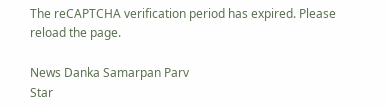The reCAPTCHA verification period has expired. Please reload the page.

News Danka Samarpan Parv
Star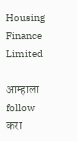Housing Finance Limited

आम्हाला follow करा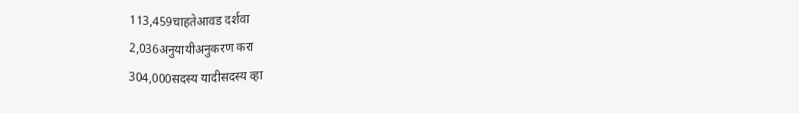113,459चाहतेआवड दर्शवा
2,036अनुयायीअनुकरण करा
304,000सदस्य यादीसदस्य व्हा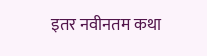इतर नवीनतम कथा